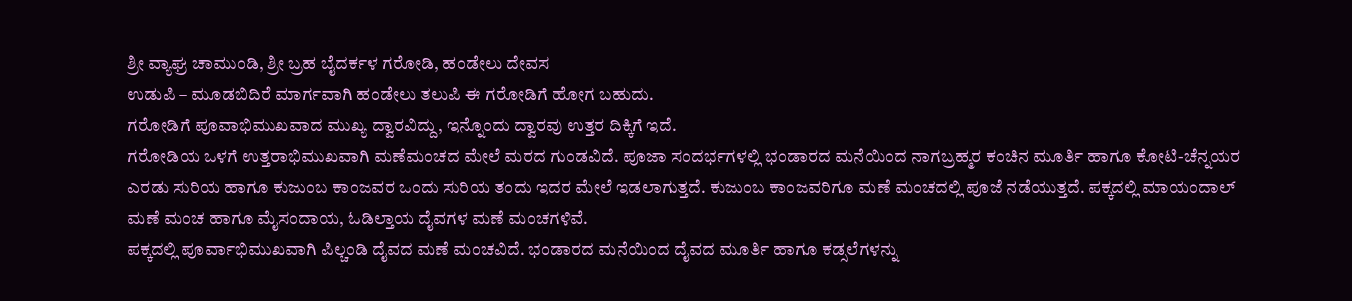ಶ್ರೀ ವ್ಯಾಘ್ರ ಚಾಮುಂಡಿ, ಶ್ರೀ ಬ್ರಹ ಬೈದರ್ಕಳ ಗರೋಡಿ, ಹಂಡೇಲು ದೇವಸ
ಉಡುಪಿ – ಮೂಡಬಿದಿರೆ ಮಾರ್ಗವಾಗಿ ಹಂಡೇಲು ತಲುಪಿ ಈ ಗರೋಡಿಗೆ ಹೋಗ ಬಹುದು.
ಗರೋಡಿಗೆ ಪೂವಾಭಿಮುಖವಾದ ಮುಖ್ಯ ದ್ವಾರವಿದ್ದು, ಇನ್ನೊಂದು ದ್ವಾರವು ಉತ್ತರ ದಿಕ್ಕಿಗೆ ಇದೆ.
ಗರೋಡಿಯ ಒಳಗೆ ಉತ್ತರಾಭಿಮುಖವಾಗಿ ಮಣೆಮಂಚದ ಮೇಲೆ ಮರದ ಗುಂಡವಿದೆ. ಪೂಜಾ ಸಂದರ್ಭಗಳಲ್ಲಿ ಭಂಡಾರದ ಮನೆಯಿಂದ ನಾಗಬ್ರಹ್ಮರ ಕಂಚಿನ ಮೂರ್ತಿ ಹಾಗೂ ಕೋಟಿ-ಚೆನ್ನಯರ ಎರಡು ಸುರಿಯ ಹಾಗೂ ಕುಜುಂಬ ಕಾಂಜವರ ಒಂದು ಸುರಿಯ ತಂದು ಇದರ ಮೇಲೆ ಇಡಲಾಗುತ್ತದೆ. ಕುಜುಂಬ ಕಾಂಜವರಿಗೂ ಮಣೆ ಮಂಚದಲ್ಲಿ ಪೂಜೆ ನಡೆಯುತ್ತದೆ. ಪಕ್ಕದಲ್ಲಿ ಮಾಯಂದಾಲ್ ಮಣೆ ಮಂಚ ಹಾಗೂ ಮೈಸಂದಾಯ, ಓಡಿಲ್ತಾಯ ದೈವಗಳ ಮಣೆ ಮಂಚಗಳಿವೆ.
ಪಕ್ಕದಲ್ಲಿ ಪೂರ್ವಾಭಿಮುಖವಾಗಿ ಪಿಲ್ಚಂಡಿ ದೈವದ ಮಣೆ ಮಂಚವಿದೆ. ಭಂಡಾರದ ಮನೆಯಿಂದ ದೈವದ ಮೂರ್ತಿ ಹಾಗೂ ಕಡ್ಸಲೆಗಳನ್ನು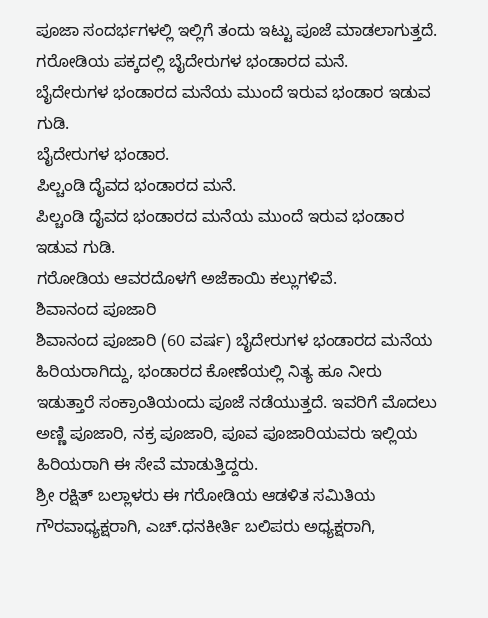ಪೂಜಾ ಸಂದರ್ಭಗಳಲ್ಲಿ ಇಲ್ಲಿಗೆ ತಂದು ಇಟ್ಟು ಪೂಜೆ ಮಾಡಲಾಗುತ್ತದೆ.
ಗರೋಡಿಯ ಪಕ್ಕದಲ್ಲಿ ಬೈದೇರುಗಳ ಭಂಡಾರದ ಮನೆ.
ಬೈದೇರುಗಳ ಭಂಡಾರದ ಮನೆಯ ಮುಂದೆ ಇರುವ ಭಂಡಾರ ಇಡುವ ಗುಡಿ.
ಬೈದೇರುಗಳ ಭಂಡಾರ.
ಪಿಲ್ಚಂಡಿ ದೈವದ ಭಂಡಾರದ ಮನೆ.
ಪಿಲ್ಚಂಡಿ ದೈವದ ಭಂಡಾರದ ಮನೆಯ ಮುಂದೆ ಇರುವ ಭಂಡಾರ ಇಡುವ ಗುಡಿ.
ಗರೋಡಿಯ ಆವರದೊಳಗೆ ಅಜೆಕಾಯಿ ಕಲ್ಲುಗಳಿವೆ.
ಶಿವಾನಂದ ಪೂಜಾರಿ
ಶಿವಾನಂದ ಪೂಜಾರಿ (60 ವರ್ಷ) ಬೈದೇರುಗಳ ಭಂಡಾರದ ಮನೆಯ ಹಿರಿಯರಾಗಿದ್ದು, ಭಂಡಾರದ ಕೋಣೆಯಲ್ಲಿ ನಿತ್ಯ ಹೂ ನೀರು ಇಡುತ್ತಾರೆ ಸಂಕ್ರಾಂತಿಯಂದು ಪೂಜೆ ನಡೆಯುತ್ತದೆ. ಇವರಿಗೆ ಮೊದಲು ಅಣ್ಣಿ ಪೂಜಾರಿ, ನಕ್ರ ಪೂಜಾರಿ, ಪೂವ ಪೂಜಾರಿಯವರು ಇಲ್ಲಿಯ ಹಿರಿಯರಾಗಿ ಈ ಸೇವೆ ಮಾಡುತ್ತಿದ್ದರು.
ಶ್ರೀ ರಕ್ಷಿತ್ ಬಲ್ಲಾಳರು ಈ ಗರೋಡಿಯ ಆಡಳಿತ ಸಮಿತಿಯ ಗೌರವಾಧ್ಯಕ್ಷರಾಗಿ, ಎಚ್.ಧನಕೀರ್ತಿ ಬಲಿಪರು ಅಧ್ಯಕ್ಷರಾಗಿ,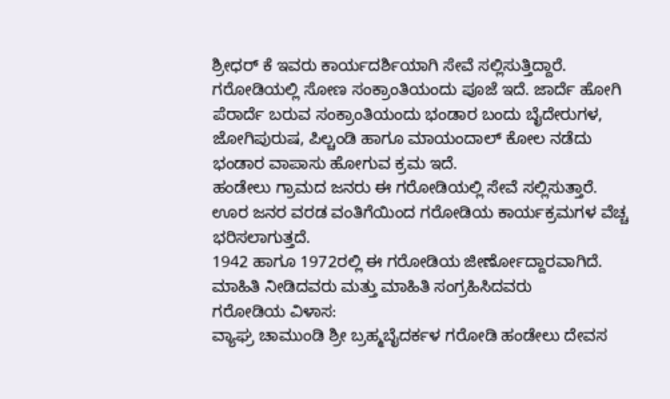ಶ್ರೀಧರ್ ಕೆ ಇವರು ಕಾರ್ಯದರ್ಶಿಯಾಗಿ ಸೇವೆ ಸಲ್ಲಿಸುತ್ತಿದ್ದಾರೆ.
ಗರೋಡಿಯಲ್ಲಿ ಸೋಣ ಸಂಕ್ರಾಂತಿಯಂದು ಪೂಜೆ ಇದೆ. ಜಾರ್ದೆ ಹೋಗಿ ಪೆರಾರ್ದೆ ಬರುವ ಸಂಕ್ರಾಂತಿಯಂದು ಭಂಡಾರ ಬಂದು ಬೈದೇರುಗಳ, ಜೋಗಿಪುರುಷ, ಪಿಲ್ಚಂಡಿ ಹಾಗೂ ಮಾಯಂದಾಲ್ ಕೋಲ ನಡೆದು ಭಂಡಾರ ವಾಪಾಸು ಹೋಗುವ ಕ್ರಮ ಇದೆ.
ಹಂಡೇಲು ಗ್ರಾಮದ ಜನರು ಈ ಗರೋಡಿಯಲ್ಲಿ ಸೇವೆ ಸಲ್ಲಿಸುತ್ತಾರೆ. ಊರ ಜನರ ವರಡ ವಂತಿಗೆಯಿಂದ ಗರೋಡಿಯ ಕಾರ್ಯಕ್ರಮಗಳ ವೆಚ್ಚ ಭರಿಸಲಾಗುತ್ತದೆ.
1942 ಹಾಗೂ 1972ರಲ್ಲಿ ಈ ಗರೋಡಿಯ ಜೀರ್ಣೋದ್ದಾರವಾಗಿದೆ.
ಮಾಹಿತಿ ನೀಡಿದವರು ಮತ್ತು ಮಾಹಿತಿ ಸಂಗ್ರಹಿಸಿದವರು
ಗರೋಡಿಯ ವಿಳಾಸ:
ವ್ಯಾಘ್ರ ಚಾಮುಂಡಿ ಶ್ರೀ ಬ್ರಹ್ಮಬೈದರ್ಕಳ ಗರೋಡಿ ಹಂಡೇಲು ದೇವಸ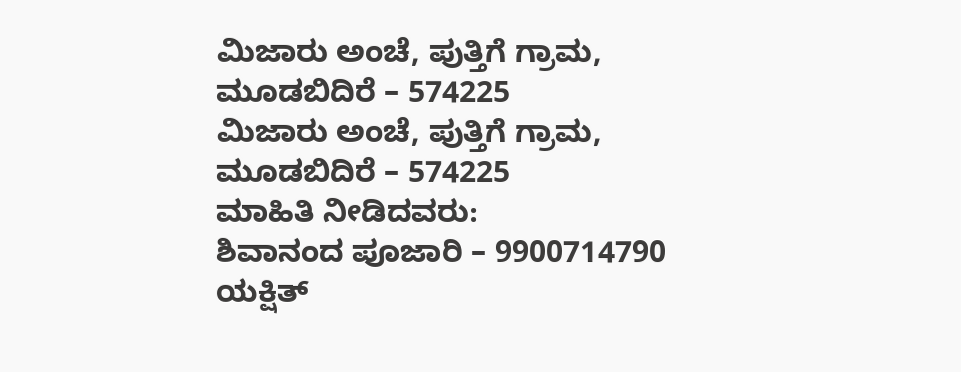ಮಿಜಾರು ಅಂಚೆ, ಪುತ್ತಿಗೆ ಗ್ರಾಮ,
ಮೂಡಬಿದಿರೆ – 574225
ಮಿಜಾರು ಅಂಚೆ, ಪುತ್ತಿಗೆ ಗ್ರಾಮ,
ಮೂಡಬಿದಿರೆ – 574225
ಮಾಹಿತಿ ನೀಡಿದವರು:
ಶಿವಾನಂದ ಪೂಜಾರಿ – 9900714790
ಯಕ್ಷಿತ್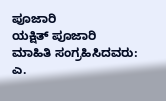ಪೂಜಾರಿ
ಯಕ್ಷಿತ್ ಪೂಜಾರಿ
ಮಾಹಿತಿ ಸಂಗ್ರಹಿಸಿದವರು:
ಎ.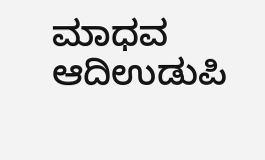ಮಾಧವ ಆದಿಉಡುಪಿ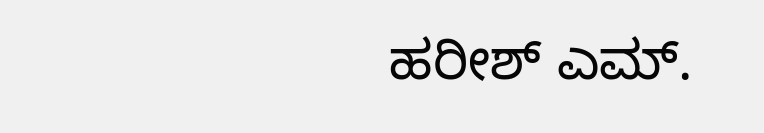ಹರೀಶ್ ಎಮ್.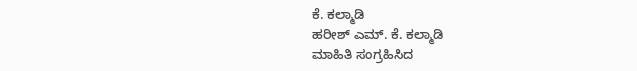ಕೆ. ಕಲ್ಮಾಡಿ
ಹರೀಶ್ ಎಮ್. ಕೆ. ಕಲ್ಮಾಡಿ
ಮಾಹಿತಿ ಸಂಗ್ರಹಿಸಿದ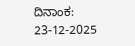ದಿನಾಂಕ:
23-12-2025